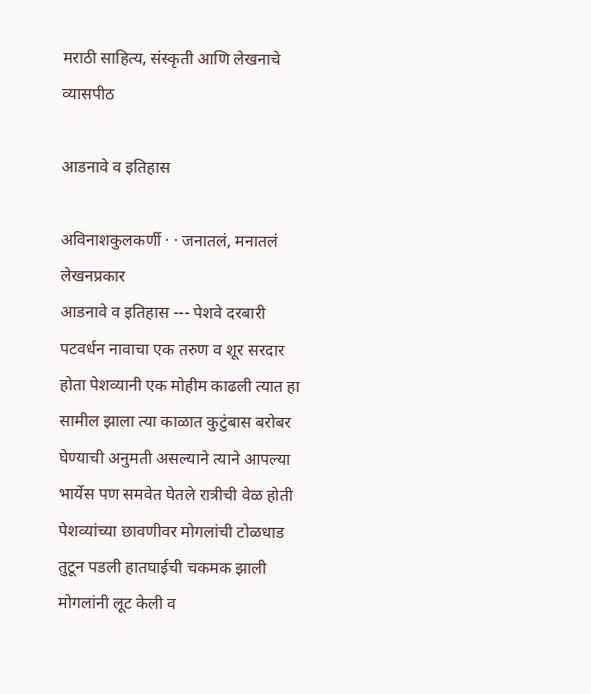मराठी साहित्य, संस्कृती आणि लेखनाचे व्यासपीठ

आडनावे व इतिहास

अविनाशकुलकर्णी · · जनातलं, मनातलं
लेखनप्रकार
आडनावे व इतिहास --- पेशवे दरबारी पटवर्धन नावाचा एक तरुण व शूर सरदार होता पेशव्यानी एक मोहीम काढली त्यात हा सामील झाला त्या काळात कुटुंबास बरोबर घेण्याची अनुमती असल्याने त्याने आपल्या भार्येस पण समवेत घेतले रात्रीची वेळ होती पेशव्यांच्या छावणीवर मोगलांची टोळधाड तुटून पडली हातघाईची चकमक झाली मोगलांनी लूट केली व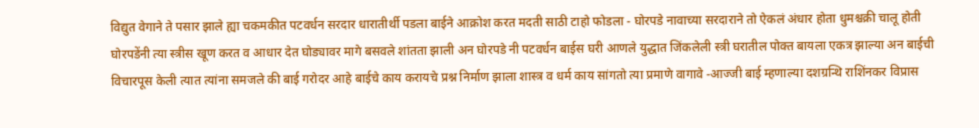विद्युत वेगाने ते पसार झाले ह्या चकमकीत पटवर्धन सरदार धारातीर्थी पडला बाईने आक्रोश करत मदती साठी टाहो फोडला - घोरपडे नावाच्या सरदाराने तो ऐकलं अंधार होता धुमश्चक्री चालू होती घोरपडेंनी त्या स्त्रीस खूण करत व आधार देत घोड्यावर मागे बसवले शांतता झाली अन घोरपडे नी पटवर्धन बाईस घरी आणले युद्धात जिंकलेली स्त्री घरातील पोक्त बायला एकत्र झाल्या अन बाईची विचारपूस केली त्यात त्यांना समजले की बाई गरोदर आहे बाईचे काय करायचे प्रश्न निर्माण झाला शास्त्र व धर्म काय सांगतो त्या प्रमाणे वागावे -आज्जी बाई म्हणाल्या दशग्रन्थि राशिंनकर विप्रास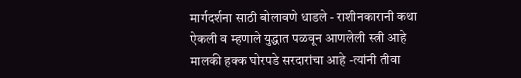मार्गदर्शना साठी बोलावणे धाडले - राशीनकारानी कथा ऐकली व म्हणाले युद्धात पळवून आणलेली स्त्री आहे मालकी हक्क घोरपडे सरदारांचा आहे -त्यांनी तीवा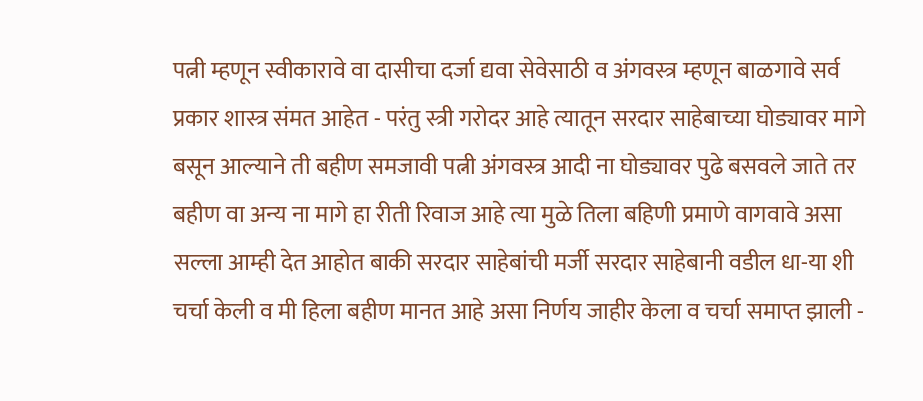पत्नी म्हणून स्वीकारावे वा दासीचा दर्जा द्यवा सेवेसाठी व अंगवस्त्र म्हणून बाळगावे सर्व प्रकार शास्त्र संमत आहेत - परंतु स्त्री गरोदर आहे त्यातून सरदार साहेबाच्या घोड्यावर मागे बसून आल्याने ती बहीण समजावी पत्नी अंगवस्त्र आदी ना घोड्यावर पुढे बसवले जाते तर बहीण वा अन्य ना मागे हा रीती रिवाज आहे त्या मुळे तिला बहिणी प्रमाणे वागवावे असा सल्ला आम्ही देत आहोत बाकी सरदार साहेबांची मर्जी सरदार साहेबानी वडील धा-या शी चर्चा केली व मी हिला बहीण मानत आहे असा निर्णय जाहीर केला व चर्चा समाप्त झाली -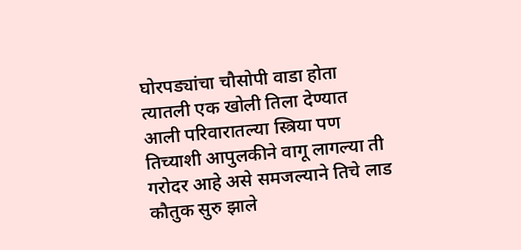घोरपड्यांचा चौसोपी वाडा होता त्यातली एक खोली तिला देण्यात आली परिवारातल्या स्त्रिया पण तिच्याशी आपुलकीने वागू लागल्या ती गरोदर आहे असे समजल्याने तिचे लाड कौतुक सुरु झाले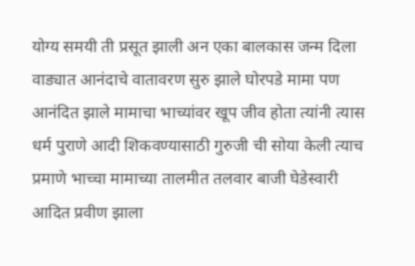योग्य समयी ती प्रसूत झाली अन एका बालकास जन्म दिला वाड्यात आनंदाचे वातावरण सुरु झाले घोरपडे मामा पण आनंदित झाले मामाचा भाच्यांवर खूप जीव होता त्यांनी त्यास धर्म पुराणे आदी शिकवण्यासाठी गुरुजी ची सोया केली त्याच प्रमाणे भाच्चा मामाच्या तालमीत तलवार बाजी घेडेस्वारी आदित प्रवीण झाला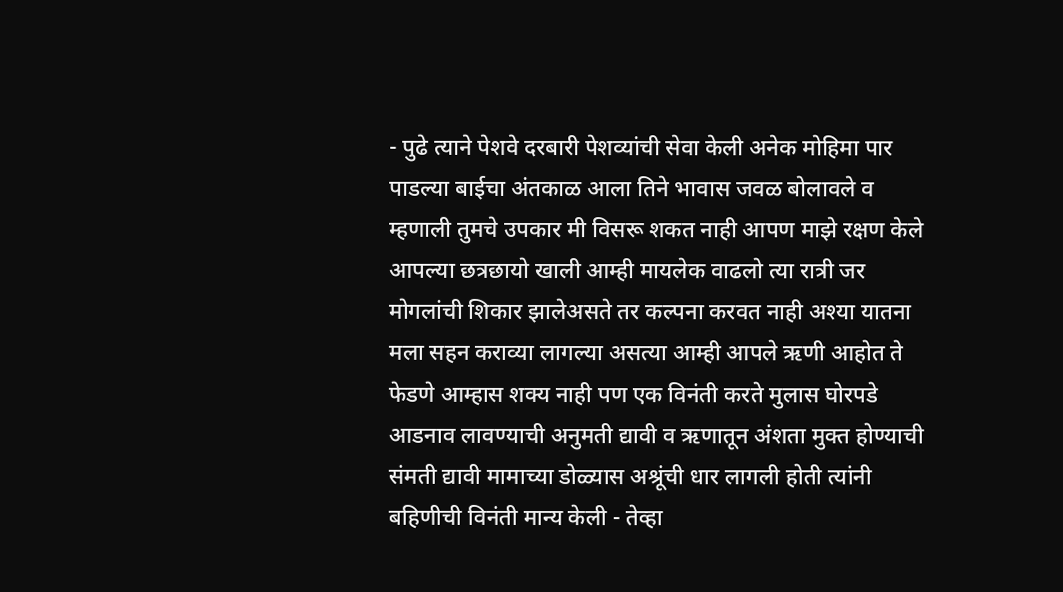- पुढे त्याने पेशवे दरबारी पेशव्यांची सेवा केली अनेक मोहिमा पार पाडल्या बाईचा अंतकाळ आला तिने भावास जवळ बोलावले व म्हणाली तुमचे उपकार मी विसरू शकत नाही आपण माझे रक्षण केले आपल्या छत्रछायो खाली आम्ही मायलेक वाढलो त्या रात्री जर मोगलांची शिकार झालेअसते तर कल्पना करवत नाही अश्या यातना मला सहन कराव्या लागल्या असत्या आम्ही आपले ऋणी आहोत ते फेडणे आम्हास शक्य नाही पण एक विनंती करते मुलास घोरपडे आडनाव लावण्याची अनुमती द्यावी व ऋणातून अंशता मुक्त होण्याची संमती द्यावी मामाच्या डोळ्यास अश्रूंची धार लागली होती त्यांनी बहिणीची विनंती मान्य केली - तेव्हा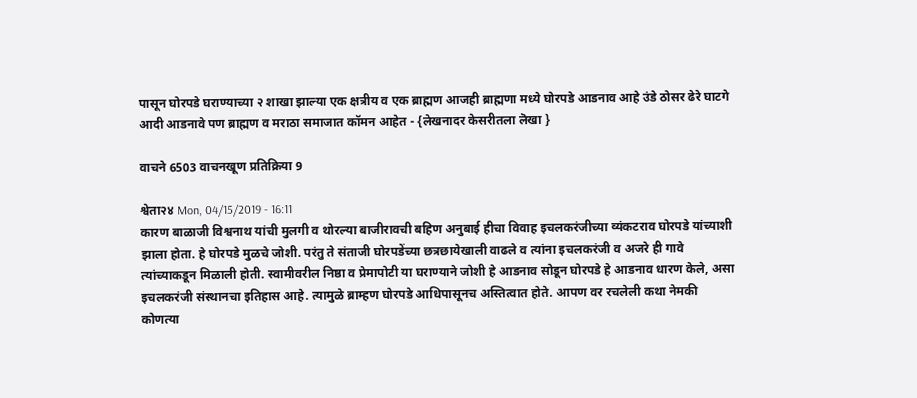पासून घोरपडे घराण्याच्या २ शाखा झाल्या एक क्षत्रीय व एक ब्राह्मण आजही ब्राह्मणा मध्ये घोरपडे आडनाव आहे उंडे ठोसर ढेरे घाटगे आदी आडनावे पण ब्राह्मण व मराठा समाजात कॉमन आहेत - {लेखनादर केसरीतला लॆखा }

वाचने 6503 वाचनखूण प्रतिक्रिया 9

श्वेता२४ Mon, 04/15/2019 - 16:11
कारण बाळाजी विश्वनाथ यांची मुलगी व थोरल्या बाजीरावची बहिण अनुबाई हीचा विवाह इचलकरंजीच्या व्यंकटराव घोरपडे यांच्याशी झाला होता. हे घोरपडे मुळचे जोशी. परंतु ते संताजी घोरपडेंच्या छत्रछायेखाली वाढले व त्यांना इचलकरंजी व अजरे ही गावे त्यांच्याकडून मिळाली होती. स्वामीवरील निष्ठा व प्रेमापोटी या घराण्याने जोशी हे आडनाव सोडून घोरपडे हे आडनाव धारण केले, असा इचलकरंजी संस्थानचा इतिहास आहे. त्यामुळे ब्राम्हण घोरपडे आधिपासूनच अस्तित्वात होते. आपण वर रचलेली कथा नेमकी कोणत्या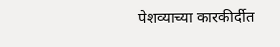पेशव्याच्या कारकीर्दीत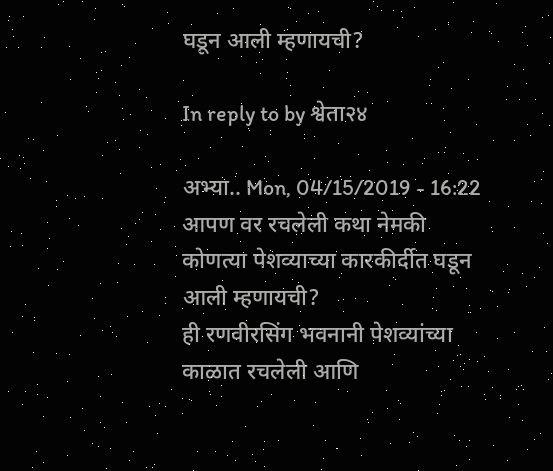घडून आली म्हणायची?

In reply to by श्वेता२४

अभ्या.. Mon, 04/15/2019 - 16:22
आपण वर रचलेली कथा नेमकी कोणत्या पेशव्याच्या कारकीर्दीत घडून आली म्हणायची?
ही रणवीरसिंग भवनानी पेशव्यांच्या काळात रचलेली आणि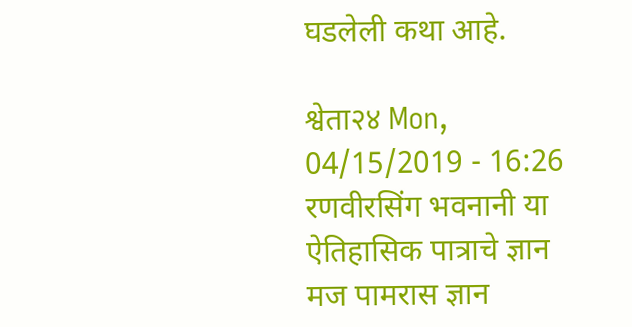घडलेली कथा आहे.

श्वेता२४ Mon, 04/15/2019 - 16:26
रणवीरसिंग भवनानी या ऐतिहासिक पात्राचे ज्ञान मज पामरास ज्ञान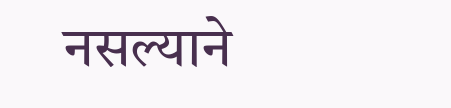नसल्याने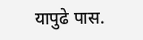यापुढे पास.